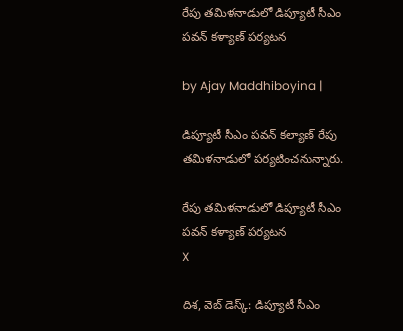రేపు తమిళనాడులో డిప్యూటీ సీఎం పవన్ కళ్యాణ్ పర్యటన

by Ajay Maddhiboyina |

డిప్యూటీ సీఎం పవన్ కల్యాణ్ రేపు తమిళనాడులో పర్యటించనున్నారు.

రేపు తమిళనాడులో డిప్యూటీ సీఎం పవన్ కళ్యాణ్ పర్యటన
X

దిశ, వెబ్ డెస్క్: డిప్యూటీ సీఎం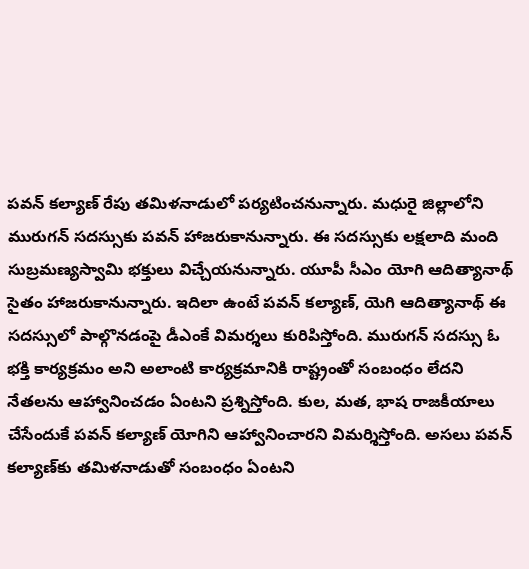పవన్ కల్యాణ్ రేపు తమిళనాడులో పర్యటించనున్నారు. మధురై జిల్లాలోని మురుగన్ సదస్సుకు పవన్ హాజరుకానున్నారు. ఈ సదస్సుకు లక్షలాది మంది సుబ్రమణ్యస్వామి భక్తులు విచ్చేయనున్నారు. యూపీ సీఎం యోగి ఆదిత్యానాథ్ సైతం హాజరుకానున్నారు. ఇదిలా ఉంటే పవన్ కల్యాణ్, యెగి ఆదిత్యానాథ్ ఈ సదస్సులో పాల్గొనడంపై డీఎంకే విమర్శలు కురిపిస్తోంది. మురుగన్ సదస్సు ఓ భక్తి కార్యక్రమం అని అలాంటి కార్యక్రమానికి రాష్ట్రంతో సంబంధం లేదని నేతలను ఆహ్వానించడం ఏంటని ప్రశ్నిస్తోంది. కుల, మత, భాష రాజకీయాలు చేసేందుకే పవన్ కల్యాణ్ యోగిని ఆహ్వానించారని విమర్శిస్తోంది. అసలు పవన్ కల్యాణ్‌‌కు తమిళనాడుతో సంబంధం ఏంటని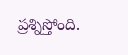ప్రశ్నిస్తోంది.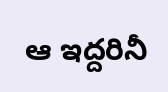ఆ ఇద్దరినీ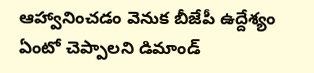ఆహ్వానించడం వెనుక బీజేపీ ఉద్దేశ్యం ఏంటో చెప్పాలని డిమాండ్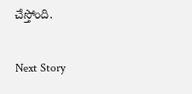చేస్తోంది.

Next Story